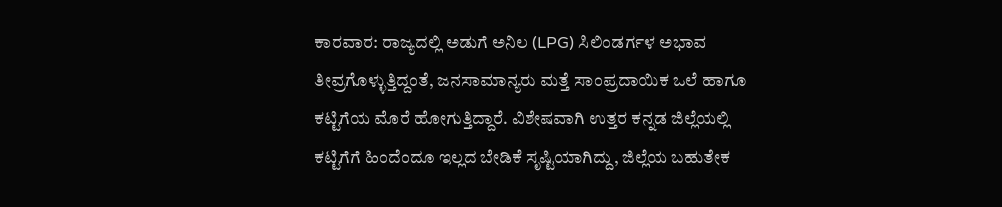ಕಾರವಾರ: ರಾಜ್ಯದಲ್ಲಿ ಅಡುಗೆ ಅನಿಲ (LPG) ಸಿಲಿಂಡರ್ಗಳ ಅಭಾವ ತೀವ್ರಗೊಳ್ಳುತ್ತಿದ್ದಂತೆ, ಜನಸಾಮಾನ್ಯರು ಮತ್ತೆ ಸಾಂಪ್ರದಾಯಿಕ ಒಲೆ ಹಾಗೂ ಕಟ್ಟಿಗೆಯ ಮೊರೆ ಹೋಗುತ್ತಿದ್ದಾರೆ. ವಿಶೇಷವಾಗಿ ಉತ್ತರ ಕನ್ನಡ ಜಿಲ್ಲೆಯಲ್ಲಿ ಕಟ್ಟಿಗೆಗೆ ಹಿಂದೆಂದೂ ಇಲ್ಲದ ಬೇಡಿಕೆ ಸೃಷ್ಟಿಯಾಗಿದ್ದು, ಜಿಲ್ಲೆಯ ಬಹುತೇಕ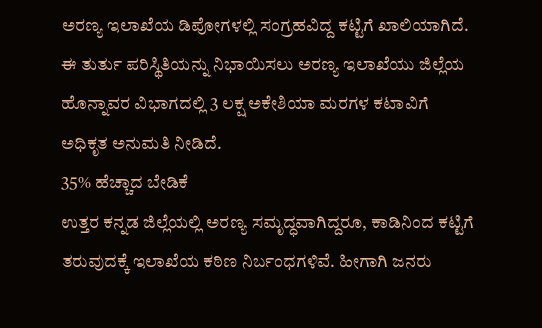ಅರಣ್ಯ ಇಲಾಖೆಯ ಡಿಪೋಗಳಲ್ಲಿ ಸಂಗ್ರಹವಿದ್ದ ಕಟ್ಟಿಗೆ ಖಾಲಿಯಾಗಿದೆ. ಈ ತುರ್ತು ಪರಿಸ್ಥಿತಿಯನ್ನು ನಿಭಾಯಿಸಲು ಅರಣ್ಯ ಇಲಾಖೆಯು ಜಿಲ್ಲೆಯ ಹೊನ್ನಾವರ ವಿಭಾಗದಲ್ಲಿ 3 ಲಕ್ಷ ಅಕೇಶಿಯಾ ಮರಗಳ ಕಟಾವಿಗೆ ಅಧಿಕೃತ ಅನುಮತಿ ನೀಡಿದೆ.
35% ಹೆಚ್ಚಾದ ಬೇಡಿಕೆ
ಉತ್ತರ ಕನ್ನಡ ಜಿಲ್ಲೆಯಲ್ಲಿ ಅರಣ್ಯ ಸಮೃದ್ಧವಾಗಿದ್ದರೂ, ಕಾಡಿನಿಂದ ಕಟ್ಟಿಗೆ ತರುವುದಕ್ಕೆ ಇಲಾಖೆಯ ಕಠಿಣ ನಿರ್ಬಂಧಗಳಿವೆ. ಹೀಗಾಗಿ ಜನರು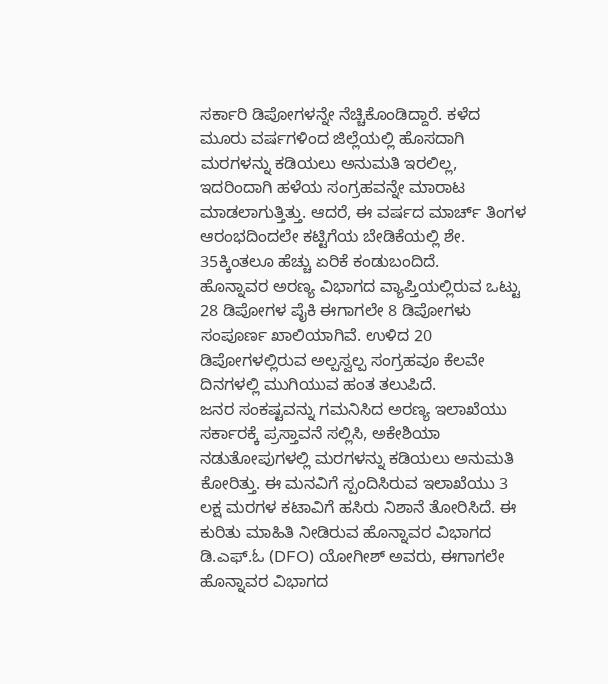ಸರ್ಕಾರಿ ಡಿಪೋಗಳನ್ನೇ ನೆಚ್ಚಿಕೊಂಡಿದ್ದಾರೆ. ಕಳೆದ ಮೂರು ವರ್ಷಗಳಿಂದ ಜಿಲ್ಲೆಯಲ್ಲಿ ಹೊಸದಾಗಿ ಮರಗಳನ್ನು ಕಡಿಯಲು ಅನುಮತಿ ಇರಲಿಲ್ಲ, ಇದರಿಂದಾಗಿ ಹಳೆಯ ಸಂಗ್ರಹವನ್ನೇ ಮಾರಾಟ ಮಾಡಲಾಗುತ್ತಿತ್ತು. ಆದರೆ, ಈ ವರ್ಷದ ಮಾರ್ಚ್ ತಿಂಗಳ ಆರಂಭದಿಂದಲೇ ಕಟ್ಟಿಗೆಯ ಬೇಡಿಕೆಯಲ್ಲಿ ಶೇ. 35ಕ್ಕಿಂತಲೂ ಹೆಚ್ಚು ಏರಿಕೆ ಕಂಡುಬಂದಿದೆ.
ಹೊನ್ನಾವರ ಅರಣ್ಯ ವಿಭಾಗದ ವ್ಯಾಪ್ತಿಯಲ್ಲಿರುವ ಒಟ್ಟು 28 ಡಿಪೋಗಳ ಪೈಕಿ ಈಗಾಗಲೇ 8 ಡಿಪೋಗಳು ಸಂಪೂರ್ಣ ಖಾಲಿಯಾಗಿವೆ. ಉಳಿದ 20 ಡಿಪೋಗಳಲ್ಲಿರುವ ಅಲ್ಪಸ್ವಲ್ಪ ಸಂಗ್ರಹವೂ ಕೆಲವೇ ದಿನಗಳಲ್ಲಿ ಮುಗಿಯುವ ಹಂತ ತಲುಪಿದೆ.
ಜನರ ಸಂಕಷ್ಟವನ್ನು ಗಮನಿಸಿದ ಅರಣ್ಯ ಇಲಾಖೆಯು ಸರ್ಕಾರಕ್ಕೆ ಪ್ರಸ್ತಾವನೆ ಸಲ್ಲಿಸಿ, ಅಕೇಶಿಯಾ ನಡುತೋಪುಗಳಲ್ಲಿ ಮರಗಳನ್ನು ಕಡಿಯಲು ಅನುಮತಿ ಕೋರಿತ್ತು. ಈ ಮನವಿಗೆ ಸ್ಪಂದಿಸಿರುವ ಇಲಾಖೆಯು 3 ಲಕ್ಷ ಮರಗಳ ಕಟಾವಿಗೆ ಹಸಿರು ನಿಶಾನೆ ತೋರಿಸಿದೆ. ಈ ಕುರಿತು ಮಾಹಿತಿ ನೀಡಿರುವ ಹೊನ್ನಾವರ ವಿಭಾಗದ ಡಿ.ಎಫ್.ಓ (DFO) ಯೋಗೀಶ್ ಅವರು, ಈಗಾಗಲೇ ಹೊನ್ನಾವರ ವಿಭಾಗದ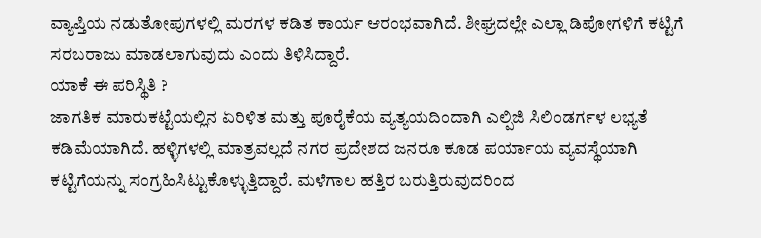ವ್ಯಾಪ್ತಿಯ ನಡುತೋಪುಗಳಲ್ಲಿ ಮರಗಳ ಕಡಿತ ಕಾರ್ಯ ಆರಂಭವಾಗಿದೆ. ಶೀಘ್ರದಲ್ಲೇ ಎಲ್ಲಾ ಡಿಪೋಗಳಿಗೆ ಕಟ್ಟಿಗೆ ಸರಬರಾಜು ಮಾಡಲಾಗುವುದು ಎಂದು ತಿಳಿಸಿದ್ದಾರೆ.
ಯಾಕೆ ಈ ಪರಿಸ್ಥಿತಿ ?
ಜಾಗತಿಕ ಮಾರುಕಟ್ಟೆಯಲ್ಲಿನ ಏರಿಳಿತ ಮತ್ತು ಪೂರೈಕೆಯ ವ್ಯತ್ಯಯದಿಂದಾಗಿ ಎಲ್ಪಿಜಿ ಸಿಲಿಂಡರ್ಗಳ ಲಭ್ಯತೆ ಕಡಿಮೆಯಾಗಿದೆ. ಹಳ್ಳಿಗಳಲ್ಲಿ ಮಾತ್ರವಲ್ಲದೆ ನಗರ ಪ್ರದೇಶದ ಜನರೂ ಕೂಡ ಪರ್ಯಾಯ ವ್ಯವಸ್ಥೆಯಾಗಿ ಕಟ್ಟಿಗೆಯನ್ನು ಸಂಗ್ರಹಿಸಿಟ್ಟುಕೊಳ್ಳುತ್ತಿದ್ದಾರೆ. ಮಳೆಗಾಲ ಹತ್ತಿರ ಬರುತ್ತಿರುವುದರಿಂದ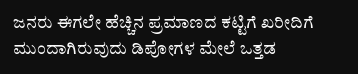ಜನರು ಈಗಲೇ ಹೆಚ್ಚಿನ ಪ್ರಮಾಣದ ಕಟ್ಟಿಗೆ ಖರೀದಿಗೆ ಮುಂದಾಗಿರುವುದು ಡಿಪೋಗಳ ಮೇಲೆ ಒತ್ತಡ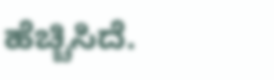ಹೆಚ್ಚಿಸಿದೆ.